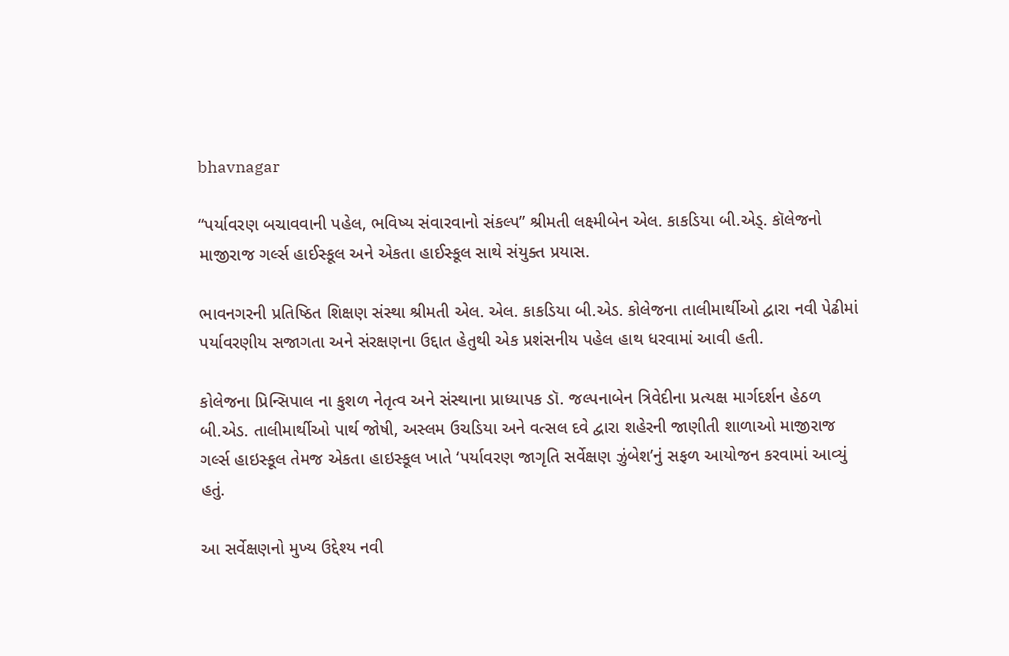bhavnagar

“પર્યાવરણ બચાવવાની પહેલ, ભવિષ્ય સંવારવાનો સંકલ્પ” શ્રીમતી લક્ષ્મીબેન એલ. કાકડિયા બી.એડ્. કૉલેજનો માજીરાજ ગર્લ્સ હાઈસ્કૂલ અને એકતા હાઈસ્કૂલ સાથે સંયુક્ત પ્રયાસ.

ભાવનગરની પ્રતિષ્ઠિત શિક્ષણ સંસ્થા શ્રીમતી એલ. એલ. કાકડિયા બી.એડ. કોલેજના તાલીમાર્થીઓ દ્વારા નવી પેઢીમાં પર્યાવરણીય સજાગતા અને સંરક્ષણના ઉદ્દાત હેતુથી એક પ્રશંસનીય પહેલ હાથ ધરવામાં આવી હતી.

કોલેજના પ્રિન્સિપાલ ના કુશળ નેતૃત્વ અને સંસ્થાના પ્રાધ્યાપક ડૉ. જલ્પનાબેન ત્રિવેદીના પ્રત્યક્ષ માર્ગદર્શન હેઠળ બી.એડ. તાલીમાર્થીઓ પાર્થ જોષી, અસ્લમ ઉચડિયા અને વત્સલ દવે દ્વારા શહેરની જાણીતી શાળાઓ માજીરાજ ગર્લ્સ હાઇસ્કૂલ તેમજ એકતા હાઇસ્કૂલ ખાતે ‘પર્યાવરણ જાગૃતિ સર્વેક્ષણ ઝુંબેશ’નું સફળ આયોજન કરવામાં આવ્યું હતું.

આ સર્વેક્ષણનો મુખ્ય ઉદ્દેશ્ય નવી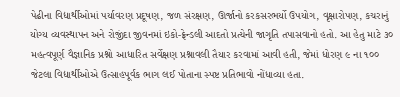પેઢીના વિદ્યાર્થીઓમાં પર્યાવરણ પ્રદૂષણ, જળ સંરક્ષણ, ઊર્જાનો કરકસરભર્યો ઉપયોગ, વૃક્ષારોપણ, કચરાનું યોગ્ય વ્યવસ્થાપન અને રોજીંદા જીવનમાં ઇકો-ફ્રેન્ડલી આદતો પ્રત્યેની જાગૃતિ તપાસવાનો હતો. આ હેતુ માટે ૩૦ મહત્વપૂર્ણ વૈજ્ઞાનિક પ્રશ્નો આધારિત સર્વેક્ષણ પ્રશ્નાવલી તૈયાર કરવામાં આવી હતી, જેમાં ધોરણ ૯ ના ૧૦૦ જેટલા વિદ્યાર્થીઓએ ઉત્સાહપૂર્વક ભાગ લઈ પોતાના સ્પષ્ટ પ્રતિભાવો નોંધાવ્યા હતા.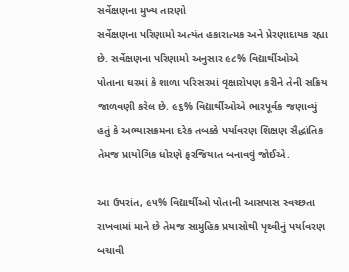સર્વેક્ષણના મુખ્ય તારણો
સર્વેક્ષણના પરિણામો અત્યંત હકારાત્મક અને પ્રેરણાદાયક રહ્યા છે. સર્વેક્ષણના પરિણામો અનુસાર ૯૮% વિદ્યાર્થીઓએ પોતાના ઘરમાં કે શાળા પરિસરમાં વૃક્ષારોપણ કરીને તેની સક્રિય જાળવણી કરેલ છે. ૯૬% વિદ્યાર્થીઓએ ભારપૂર્વક જણાવ્યું હતું કે અભ્યાસક્રમના દરેક તબક્કે પર્યાવરણ શિક્ષણ સૈદ્ધાંતિક તેમજ પ્રાયોગિક ધોરણે ફરજિયાત બનાવવું જોઈએ.

આ ઉપરાંત, ૯૫% વિદ્યાર્થીઓ પોતાની આસપાસ સ્વચ્છતા રાખવામાં માને છે તેમજ સામુહિક પ્રયાસોથી પૃથ્વીનું પર્યાવરણ બચાવી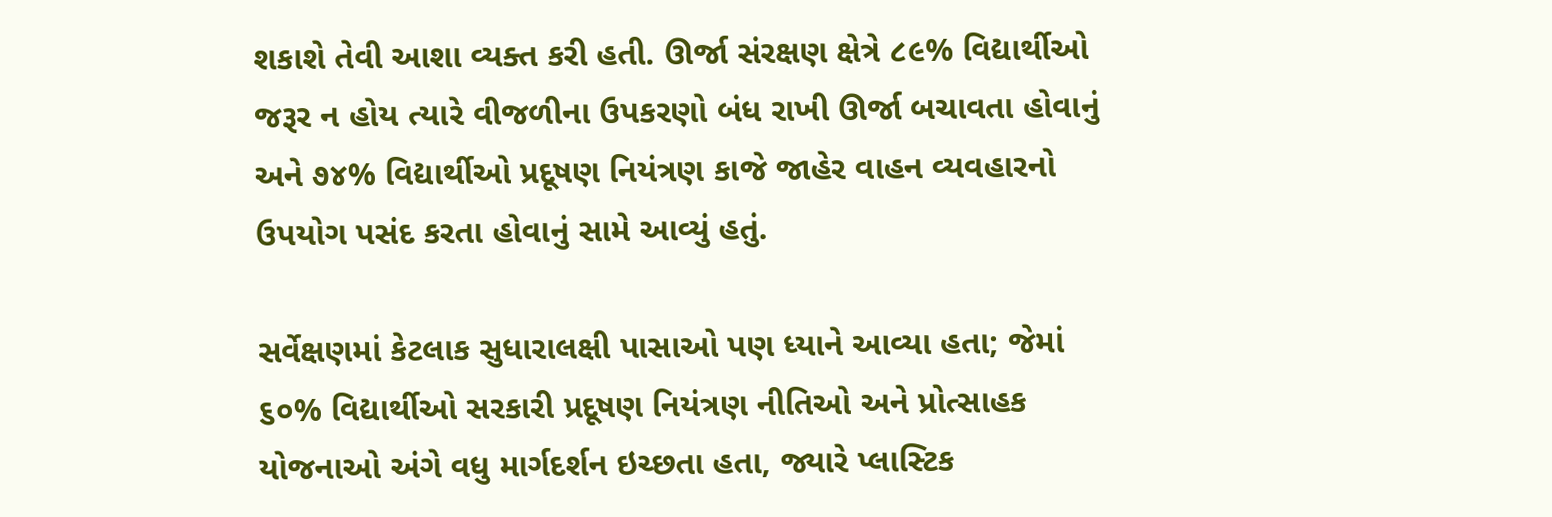શકાશે તેવી આશા વ્યક્ત કરી હતી. ઊર્જા સંરક્ષણ ક્ષેત્રે ૮૯% વિદ્યાર્થીઓ જરૂર ન હોય ત્યારે વીજળીના ઉપકરણો બંધ રાખી ઊર્જા બચાવતા હોવાનું અને ૭૪% વિદ્યાર્થીઓ પ્રદૂષણ નિયંત્રણ કાજે જાહેર વાહન વ્યવહારનો ઉપયોગ પસંદ કરતા હોવાનું સામે આવ્યું હતું.

સર્વેક્ષણમાં કેટલાક સુધારાલક્ષી પાસાઓ પણ ધ્યાને આવ્યા હતા; જેમાં ૬૦% વિદ્યાર્થીઓ સરકારી પ્રદૂષણ નિયંત્રણ નીતિઓ અને પ્રોત્સાહક યોજનાઓ અંગે વધુ માર્ગદર્શન ઇચ્છતા હતા, જ્યારે પ્લાસ્ટિક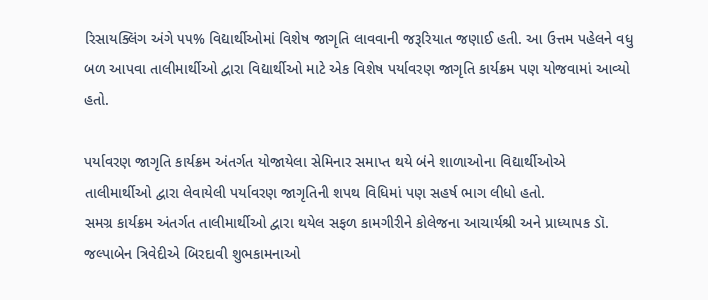રિસાયક્લિંગ અંગે ૫૫% વિદ્યાર્થીઓમાં વિશેષ જાગૃતિ લાવવાની જરૂરિયાત જણાઈ હતી. આ ઉત્તમ પહેલને વધુ બળ આપવા તાલીમાર્થીઓ દ્વારા વિદ્યાર્થીઓ માટે એક વિશેષ પર્યાવરણ જાગૃતિ કાર્યક્રમ પણ યોજવામાં આવ્યો હતો.

પર્યાવરણ જાગૃતિ કાર્યક્રમ અંતર્ગત યોજાયેલા સેમિનાર સમાપ્ત થયે બંને શાળાઓના વિદ્યાર્થીઓએ તાલીમાર્થીઓ દ્વારા લેવાયેલી પર્યાવરણ જાગૃતિની શપથ વિધિમાં પણ સહર્ષ ભાગ લીધો હતો.
સમગ્ર કાર્યક્રમ અંતર્ગત તાલીમાર્થીઓ દ્વારા થયેલ સફળ કામગીરીને કોલેજના આચાર્યશ્રી અને પ્રાધ્યાપક ડૉ. જલ્પાબેન ત્રિવેદીએ બિરદાવી શુભકામનાઓ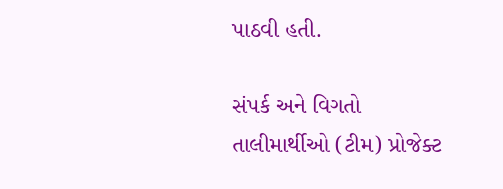પાઠવી હતી.

સંપર્ક અને વિગતો
તાલીમાર્થીઓ (ટીમ) પ્રોજેક્ટ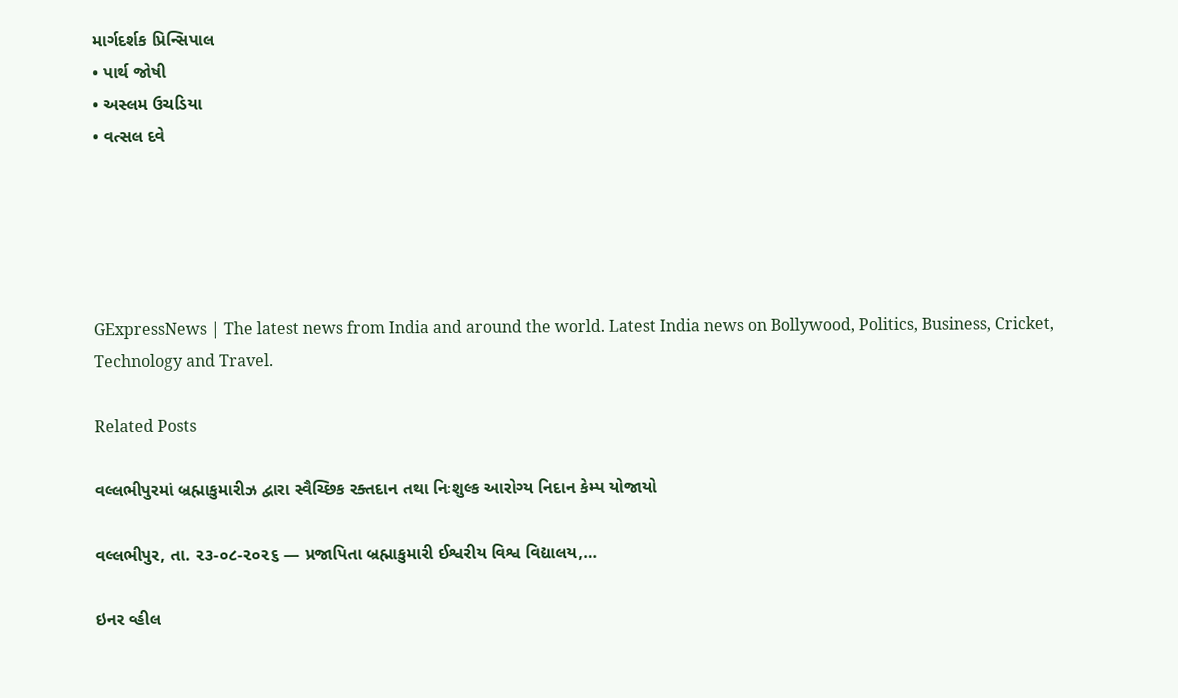માર્ગદર્શક પ્રિન્સિપાલ
• પાર્થ જોષી
• અસ્લમ ઉચડિયા
• વત્સલ દવે





GExpressNews | The latest news from India and around the world. Latest India news on Bollywood, Politics, Business, Cricket, Technology and Travel.

Related Posts

વલ્લભીપુરમાં બ્રહ્માકુમારીઝ દ્વારા સ્વૈચ્છિક રક્તદાન તથા નિઃશુલ્ક આરોગ્ય નિદાન કેમ્પ યોજાયો

વલ્લભીપુર, તા. ૨૩-૦૮-૨૦૨૬ — પ્રજાપિતા બ્રહ્માકુમારી ઈશ્વરીય વિશ્વ વિદ્યાલય,…

ઇનર વ્હીલ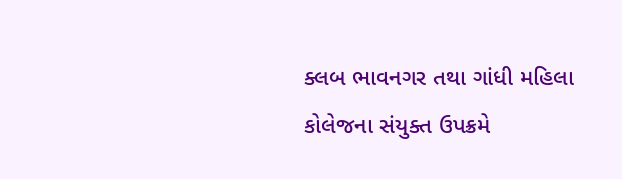ક્લબ ભાવનગર તથા ગાંધી મહિલા કોલેજના સંયુક્ત ઉપક્રમે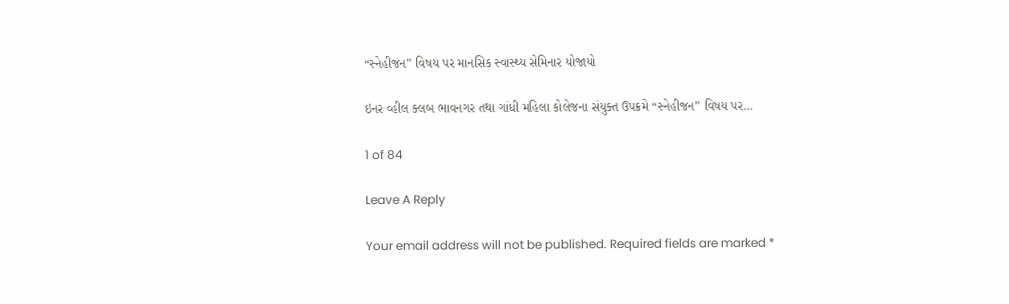“સ્નેહીજન” વિષય પર માનસિક સ્વાસ્થ્ય સેમિનાર યોજાયો

ઇનર વ્હીલ ક્લબ ભાવનગર તથા ગાંધી મહિલા કોલેજના સંયુક્ત ઉપક્રમે “સ્નેહીજન” વિષય પર…

1 of 84

Leave A Reply

Your email address will not be published. Required fields are marked *